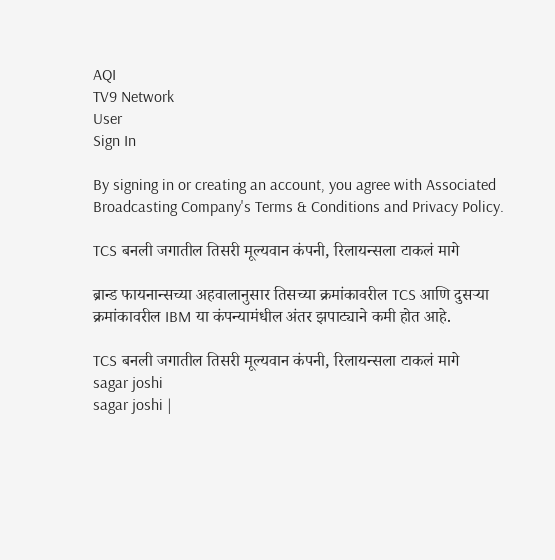AQI
TV9 Network
User
Sign In

By signing in or creating an account, you agree with Associated Broadcasting Company's Terms & Conditions and Privacy Policy.

TCS बनली जगातील तिसरी मूल्यवान कंपनी, रिलायन्सला टाकलं मागे

ब्रान्ड फायनान्सच्या अहवालानुसार तिसच्या क्रमांकावरील TCS आणि दुसऱ्या क्रमांकावरील IBM या कंपन्यामंधील अंतर झपाट्याने कमी होत आहे.

TCS बनली जगातील तिसरी मूल्यवान कंपनी, रिलायन्सला टाकलं मागे
sagar joshi
sagar joshi |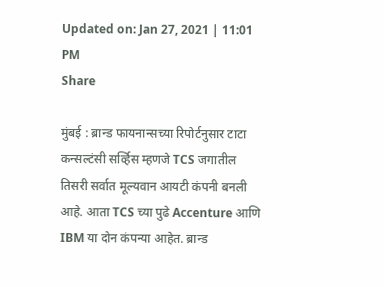Updated on: Jan 27, 2021 | 11:01 PM
Share

मुंबई : ब्रान्ड फायनान्सच्या रिपोर्टनुसार टाटा कन्सल्टंसी सर्व्हिस म्हणजे TCS जगातील तिसरी सर्वात मूल्यवान आयटी कंपनी बनली आहे. आता TCS च्या पुढे Accenture आणि IBM या दोन कंपन्या आहेत. ब्रान्ड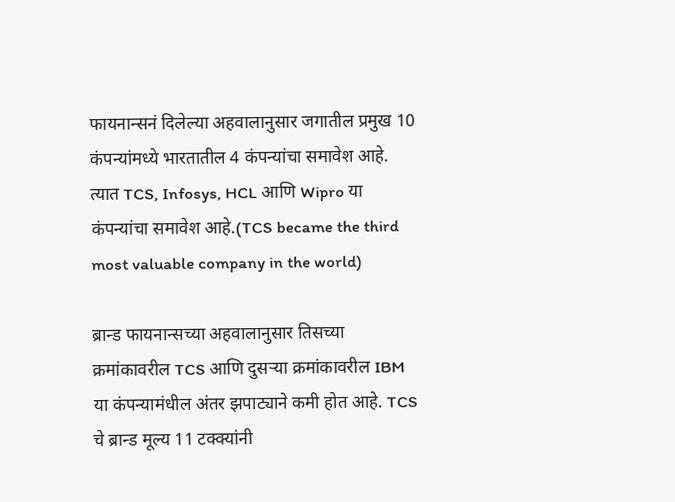फायनान्सनं दिलेल्या अहवालानुसार जगातील प्रमुख 10 कंपन्यांमध्ये भारतातील 4 कंपन्यांचा समावेश आहे. त्यात TCS, Infosys, HCL आणि Wipro या कंपन्यांचा समावेश आहे.(TCS became the third most valuable company in the world)

ब्रान्ड फायनान्सच्या अहवालानुसार तिसच्या क्रमांकावरील TCS आणि दुसऱ्या क्रमांकावरील IBM या कंपन्यामंधील अंतर झपाट्याने कमी होत आहे. TCS चे ब्रान्ड मूल्य 11 टक्क्यांनी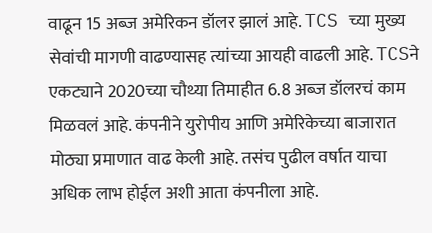वाढून 15 अब्ज अमेरिकन डॉलर झालं आहे. TCS च्या मुख्य सेवांची मागणी वाढण्यासह त्यांच्या आयही वाढली आहे. TCSने एकट्याने 2020च्या चौथ्या तिमाहीत 6.8 अब्ज डॉलरचं काम मिळवलं आहे. कंपनीने युरोपीय आणि अमेरिकेच्या बाजारात मोठ्या प्रमाणात वाढ केली आहे. तसंच पुढील वर्षात याचा अधिक लाभ होईल अशी आता कंपनीला आहे.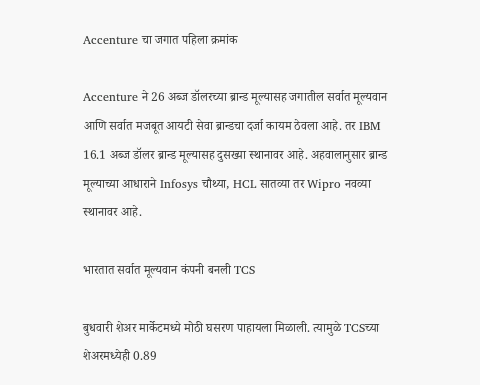Accenture चा जगात पहिला क्रमांक

Accenture ने 26 अब्ज डॉलरच्या ब्रान्ड मूल्यासह जगातील सर्वात मूल्यवान आणि सर्वात मजबूत आयटी सेवा ब्रान्डचा दर्जा कायम ठेवला आहे. तर IBM 16.1 अब्ज डॉलर ब्रान्ड मूल्यासह दुसख्या स्थानावर आहे. अहवालानुसार ब्रान्ड मूल्याच्या आधाराने Infosys चौथ्या, HCL सातव्या तर Wipro नवव्या स्थानावर आहे.

भारतात सर्वात मूल्यवान कंपनी बनली TCS

बुधवारी शेअर मार्केटमध्ये मोठी घसरण पाहायला मिळाली. त्यामुळे TCSच्या शेअरमध्येही 0.89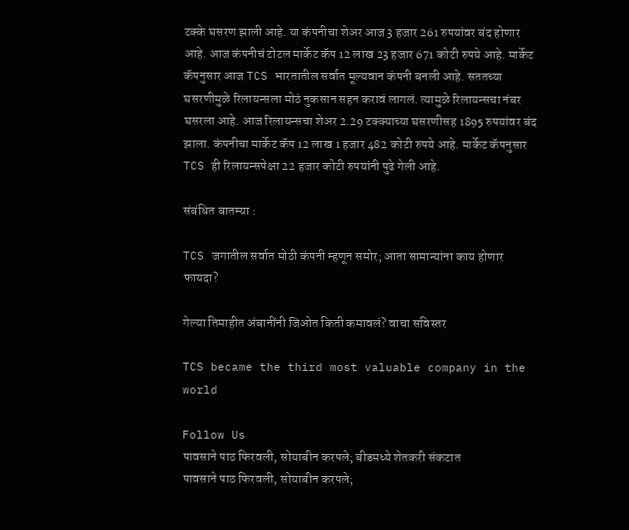टक्के घसरण झाली आहे. या कंपनीचा शेअर आज 3 हजार 261 रुपयांवर बंद होणार आहे. आज कंपनीचं टोटल मार्केट कॅप 12 लाख 23 हजार 671 कोटी रुपये आहे. मार्केट कॅपनुसार आज TCS भारतातील सर्वात मूल्यवान कंपनी बनली आहे. सततच्या घसरणीमुळे रिलायन्सला मोठं नुकसान सहन करावं लागलं. त्यामुळे रिलायन्सचा नंबर घसरला आहे. आज रिलायन्सचा शेअर 2.29 टक्क्याच्या घसरणीसह 1895 रुपयांवर बंद झाला. कंपनीचा मार्केट कॅप 12 लाख 1 हजार 482 कोटी रुपये आहे. मार्केट कॅपनुसार TCS ही रिलायन्सपेक्षा 22 हजार कोटी रुपयांनी पुढे गेली आहे.

संबंधित बातम्या :

TCS जगातील सर्वात मोठी कंपनी म्हणून समोर; आता सामान्यांना काय होणार फायदा?

गेल्या तिमाहीत अंबानींनी जिओत किती कमावलं? वाचा सविस्तर

TCS became the third most valuable company in the world

Follow Us
पावसाने पाठ फिरवली, सोयाबीन करपले; बीडमध्ये शेतकरी संकटात
पावसाने पाठ फिरवली, सोयाबीन करपले;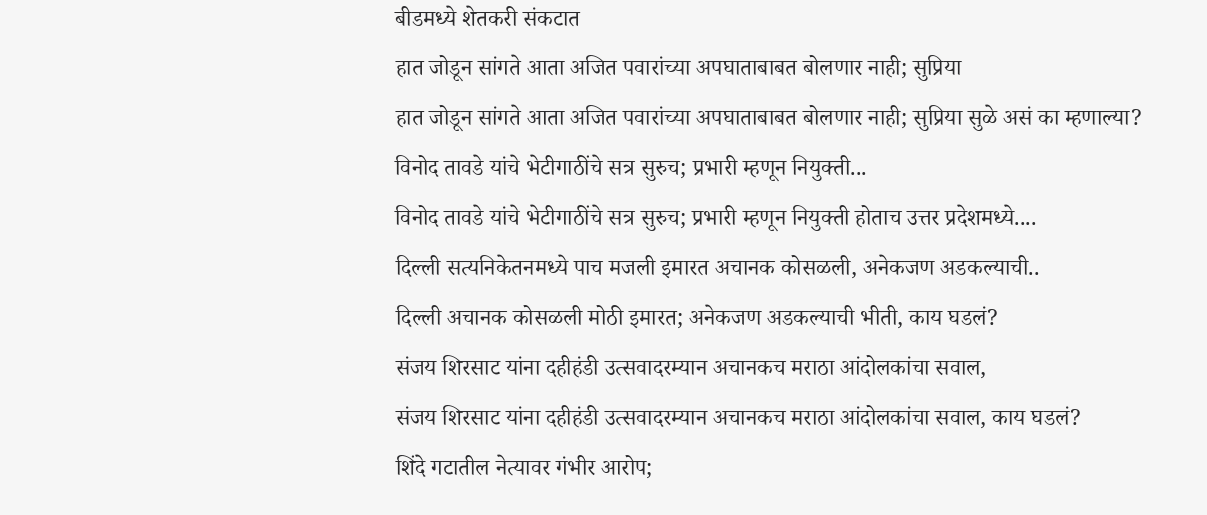बीडमध्ये शेतकरी संकटात
हात जोडून सांगते आता अजित पवारांच्या अपघाताबाबत बोलणार नाही; सुप्रिया
हात जोडून सांगते आता अजित पवारांच्या अपघाताबाबत बोलणार नाही; सुप्रिया सुळे असं का म्हणाल्या?
विनोद तावडे यांचे भेटीगाठींचे सत्र सुरुच; प्रभारी म्हणून नियुक्ती...
विनोद तावडे यांचे भेटीगाठींचे सत्र सुरुच; प्रभारी म्हणून नियुक्ती होताच उत्तर प्रदेशमध्ये....
दिल्ली सत्यनिकेतनमध्ये पाच मजली इमारत अचानक कोसळली, अनेकजण अडकल्याची..
दिल्ली अचानक कोसळली मोठी इमारत; अनेकजण अडकल्याची भीती, काय घडलं?
संजय शिरसाट यांना दहीहंडी उत्सवादरम्यान अचानकच मराठा आंदोलकांचा सवाल,
संजय शिरसाट यांना दहीहंडी उत्सवादरम्यान अचानकच मराठा आंदोलकांचा सवाल, काय घडलं?
शिंदे गटातील नेत्यावर गंभीर आरोप;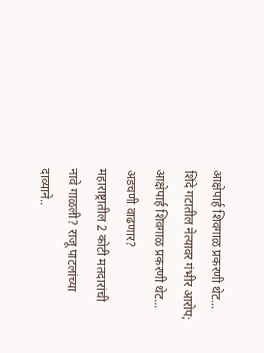आक्षेपार्ह शिवगाळ प्रकरणी थेट...
शिंदे गटातील नेत्यावर गंभीर आरोप; आक्षेपार्ह शिवगाळ प्रकरणी थेट... अडचणी वाढणार?
महाराष्ट्रातील 2 कोटी मतदारांची नावे गाळली? राजू पाटलांच्या दाव्याने..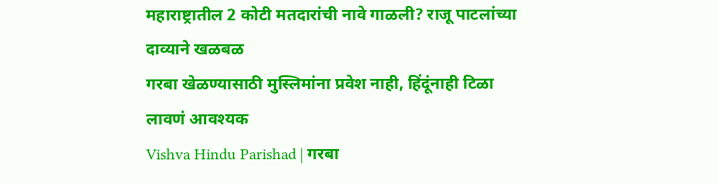महाराष्ट्रातील 2 कोटी मतदारांची नावे गाळली? राजू पाटलांच्या दाव्याने खळबळ
गरबा खेळण्यासाठी मुस्लिमांना प्रवेश नाही, हिंदूंनाही टिळा लावणं आवश्यक
Vishva Hindu Parishad | गरबा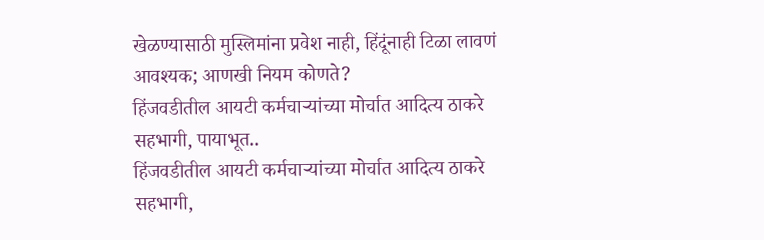खेळण्यासाठी मुस्लिमांना प्रवेश नाही, हिंदूंनाही टिळा लावणं आवश्यक; आणखी नियम कोणते?
हिंजवडीतील आयटी कर्मचाऱ्यांच्या मोर्चात आदित्य ठाकरे सहभागी, पायाभूत..
हिंजवडीतील आयटी कर्मचाऱ्यांच्या मोर्चात आदित्य ठाकरे सहभागी,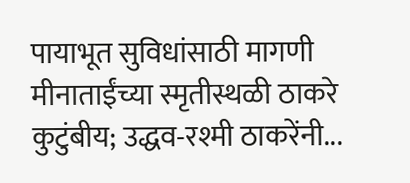पायाभूत सुविधांसाठी मागणी
मीनाताईंच्या स्मृतीस्थळी ठाकरे कुटुंबीय; उद्धव-रश्मी ठाकरेंनी...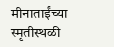मीनाताईंच्या स्मृतीस्थळी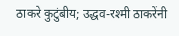ठाकरे कुटुंबीय; उद्धव-रश्मी ठाकरेंनी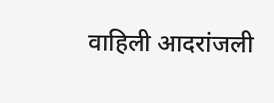वाहिली आदरांजली